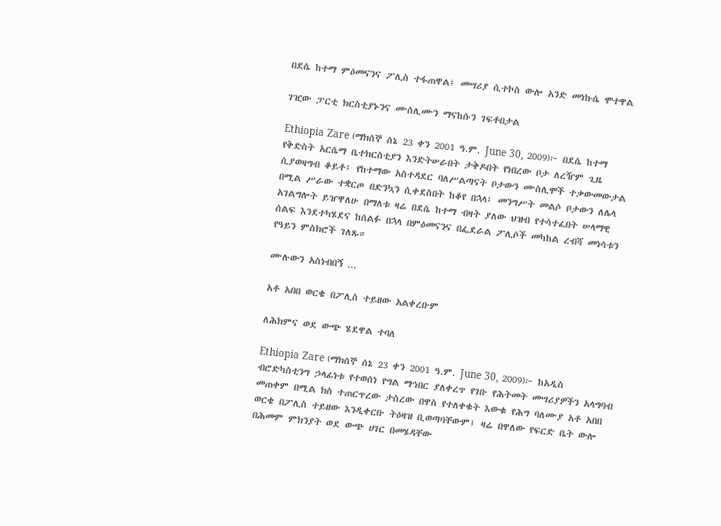በደሴ ከተማ ምዕመናንና ፖሊስ ተፋጠዋል፤ መሣሪያ ሲተኮስ ውሎ አንድ መነኩሴ ሞተዋል

ገዢው ፓርቲ ክርስቲያኑንና ሙስሊሙን ማናከሱን ገፍቶበታል

Ethiopia Zare (ማክሰኞ ሰኔ 23 ቀን 2001 ዓ.ም. June 30, 2009)፦ በደሴ ከተማ የቅድስት አርሴማ ቤተክርስቲያን እንድትሠራበት ታቅዶበት የነበረው ቦታ ለረዥም ጊዜ ሲያወዛግብ ቆይቶ፤ የከተማው አስተዳደር ባለሥልጣናት ቦታውን ሙስሊሞች ተቃውመውታል በሚል ሥራው ተቋርጦ በድንኳን ሲቀደስበት ከቆየ በኋላ፤ መንግሥት መልሶ ቦታውን ለሌላ አገልግሎት ይዠዋለሁ በማለቱ ዛሬ በደሴ ከተማ ብዛት ያለው ህዝብ የተሳተፈበት ሠላማዊ ሰልፍ እንደተካሄደና ከሰልፉ በኋላ በምዕመናንና በፌደራል ፖሊሶች መካከል ረብሻ መነሳቱን የዓይን ምስክሮች ገለጹ።

ሙሉውን አስነብበኝ ...

አቶ አበበ ወርቄ በፖሊስ ተይዘው አልቀረቡም

ለሕክምና ወደ ውጭ ሄደዋል ተባለ

Ethiopia Zare (ማክሰኞ ሰኔ 23 ቀን 2001 ዓ.ም. June 30, 2009)፦ ከአዲስ ብሮድካስቲንግ ኃላፊነቱ የተወሰነ የግል ማኅበር ያለቀረጥ የገቡ የሕትመት መሣሪያዎችን አላግባብ መጠቀም በሚል ክስ ተጠርጥረው ታስረው በዋስ የተለቀቁት እውቁ የሕግ ባለሙያ አቶ አበበ ወርቄ በፖሊስ ተይዘው እንዲቀርቡ ትዕዛዝ ቢወጣባቸውም፤ ዛሬ በዋለው የፍርድ ቤት ውሎ በሕመም ምክንያት ወደ ውጭ ሀገር በመሄዳቸው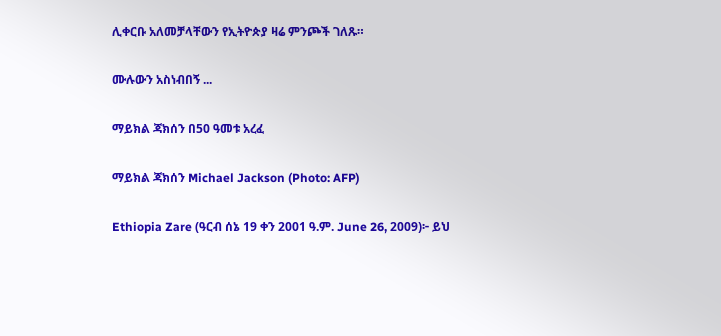ሊቀርቡ አለመቻላቸውን የኢትዮጵያ ዛሬ ምንጮች ገለጹ።

ሙሉውን አስነብበኝ ...

ማይክል ጃክሰን በ50 ዓመቱ አረፈ

ማይክል ጃክሰን Michael Jackson (Photo: AFP)

Ethiopia Zare (ዓርብ ሰኔ 19 ቀን 2001 ዓ.ም. June 26, 2009)፦ ይህ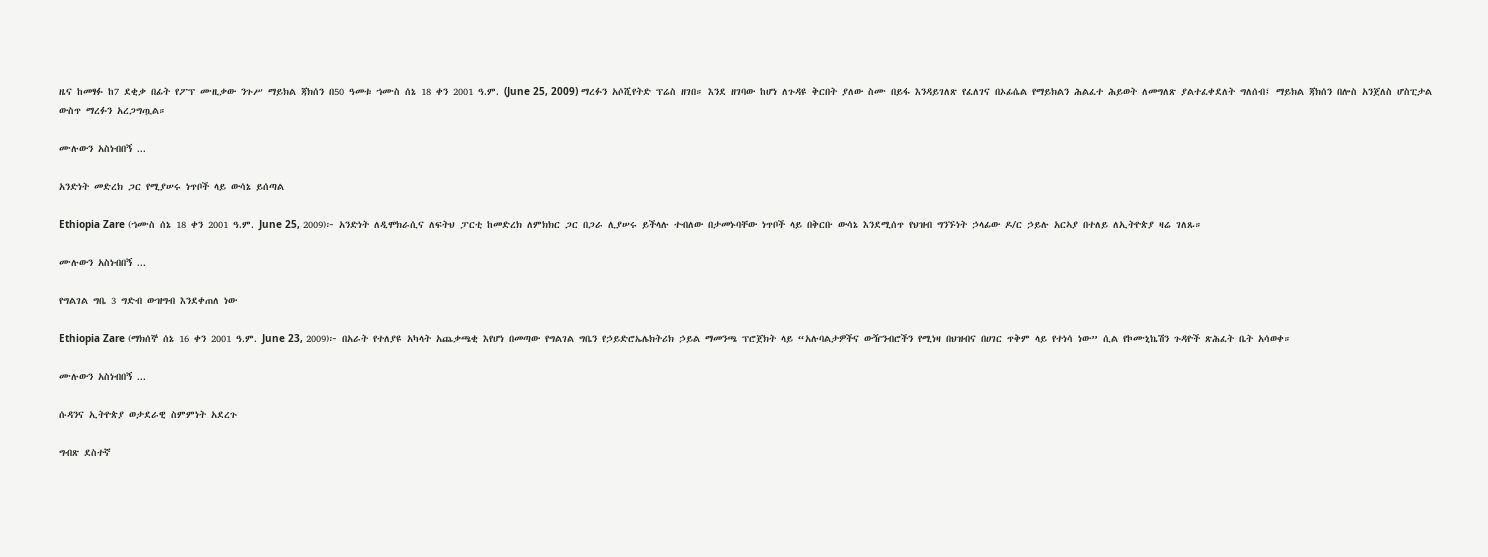ዜና ከመፃፉ ከ7 ደቂቃ በፊት የፖፕ ሙዚቃው ንጉሥ ማይክል ጃክሰን በ50 ዓመቱ ኀሙስ ሰኔ 18 ቀን 2001 ዓ.ም. (June 25, 2009) ማረፉን አሶሺየትድ ፕሬስ ዘገበ። እንደ ዘገባው ከሆነ ለጉዳዩ ቅርበት ያለው ስሙ በይፋ እንዳይገለጽ የፈለገና በኦፊሴል የማይክልን ሕልፈተ ሕይወት ለመግለጽ ያልተፈቀደለት ግለሰብ፤ ማይክል ጃክሰን በሎስ አንጀለስ ሆስፒታል ውስጥ ማረፉን አረጋግጧል።

ሙሉውን አስነብበኝ ...

አንድነት መድረክ ጋር የሚያሠሩ ነጥቦች ላይ ውሳኔ ይሰጣል

Ethiopia Zare (ኀሙስ ሰኔ 18 ቀን 2001 ዓ.ም. June 25, 2009)፦ አንድነት ለዲሞክራሲና ለፍትህ ፓርቲ ከመድረክ ለምክክር ጋር በጋራ ሊያሠሩ ይችላሉ ተብለው በታመኑባቸው ነጥቦች ላይ በቅርቡ ውሳኔ እንደሚሰጥ የህዝብ ግንኙነት ኃላፊው ዶ/ር ኃይሉ አርኣያ በተለይ ለኢትዮጵያ ዛሬ ገለጹ።

ሙሉውን አስነብበኝ ...

የግልገል ግቤ 3 ግድብ ውዝግብ እንደቀጠለ ነው

Ethiopia Zare (ማክሰኞ ሰኔ 16 ቀን 2001 ዓ.ም. June 23, 2009)፦ በአራት የተለያዩ አካላት አጨቃጫቂ እየሆነ በመጣው የግልገል ግቤን የኃይድሮኤሌክትሪክ ኃይል ማመንጫ ፕሮጀክት ላይ “አሉባልታዎችና ውዥንብሮችን የሚነዛ በህዝብና በሀገር ጥቅም ላይ የተነሳ ነው” ሲል የኮሙኒኬሽን ጉዳዮች ጽሕፈት ቤት አሳወቀ።

ሙሉውን አስነብበኝ ...

ሱዳንና ኢትዮጵያ ወታደራዊ ስምምነት አደረጉ

ግብጽ ደስተኛ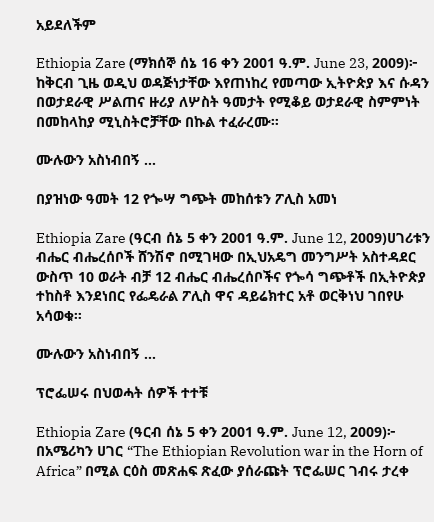አይደለችም

Ethiopia Zare (ማክሰኞ ሰኔ 16 ቀን 2001 ዓ.ም. June 23, 2009)፦ ከቅርብ ጊዜ ወዲህ ወዳጅነታቸው እየጠነከረ የመጣው ኢትዮጵያ እና ሱዳን በወታደራዊ ሥልጠና ዙሪያ ለሦስት ዓመታት የሚቆይ ወታደራዊ ስምምነት በመከላከያ ሚኒስትሮቻቸው በኩል ተፈራረሙ።

ሙሉውን አስነብበኝ ...

በያዝነው ዓመት 12 የጐሣ ግጭት መከሰቱን ፖሊስ አመነ

Ethiopia Zare (ዓርብ ሰኔ 5 ቀን 2001 ዓ.ም. June 12, 2009)ሀገሪቱን ብሔር ብሔረሰቦች ሸንሽኖ በሚገዛው በኢህአዴግ መንግሥት አስተዳደር ውስጥ 10 ወራት ብቻ 12 ብሔር ብሔረሰቦችና የጐሳ ግጭቶች በኢትዮጵያ ተከስቶ እንደነበር የፌዴራል ፖሊስ ዋና ዳይሬክተር አቶ ወርቅነህ ገበየሁ አሳወቁ።

ሙሉውን አስነብበኝ ...

ፕሮፌሠሩ በህወሓት ሰዎች ተተቹ

Ethiopia Zare (ዓርብ ሰኔ 5 ቀን 2001 ዓ.ም. June 12, 2009)፦ በአሜሪካን ሀገር “The Ethiopian Revolution war in the Horn of Africa” በሚል ርዕስ መጽሐፍ ጽፈው ያሰራጩት ፕሮፌሠር ገብሩ ታረቀ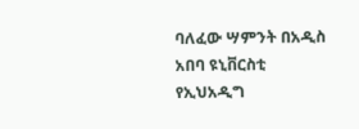ባለፈው ሣምንት በአዲስ አበባ ዩኒቨርስቲ የኢህአዲግ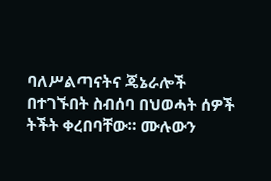ባለሥልጣናትና ጄኔራሎች በተገኙበት ስብሰባ በህወሓት ሰዎች ትችት ቀረበባቸው። ሙሉውን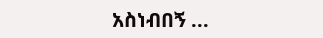አስነብበኝ ...